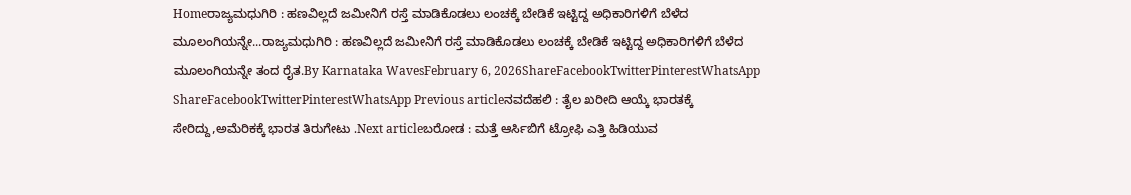Homeರಾಜ್ಯಮಧುಗಿರಿ : ಹಣವಿಲ್ಲದೆ ಜಮೀನಿಗೆ ರಸ್ತೆ ಮಾಡಿಕೊಡಲು ಲಂಚಕ್ಕೆ ಬೇಡಿಕೆ ಇಟ್ಟಿದ್ದ ಅಧಿಕಾರಿಗಳಿಗೆ ಬೆಳೆದ ಮೂಲಂಗಿಯನ್ನೇ...ರಾಜ್ಯಮಧುಗಿರಿ : ಹಣವಿಲ್ಲದೆ ಜಮೀನಿಗೆ ರಸ್ತೆ ಮಾಡಿಕೊಡಲು ಲಂಚಕ್ಕೆ ಬೇಡಿಕೆ ಇಟ್ಟಿದ್ದ ಅಧಿಕಾರಿಗಳಿಗೆ ಬೆಳೆದ ಮೂಲಂಗಿಯನ್ನೇ ತಂದ ರೈತ.By Karnataka WavesFebruary 6, 2026ShareFacebookTwitterPinterestWhatsApp ShareFacebookTwitterPinterestWhatsApp Previous articleನವದೆಹಲಿ : ತೈಲ ಖರೀದಿ ಆಯ್ಕೆ ಭಾರತಕ್ಕೆ ಸೇರಿದ್ದು,ಅಮೆರಿಕಕ್ಕೆ ಭಾರತ ತಿರುಗೇಟು .Next articleಬರೋಡ : ಮತ್ತೆ ಆರ್ಸಿಬಿಗೆ ಟ್ರೋಫಿ ಎತ್ತಿ ಹಿಡಿಯುವ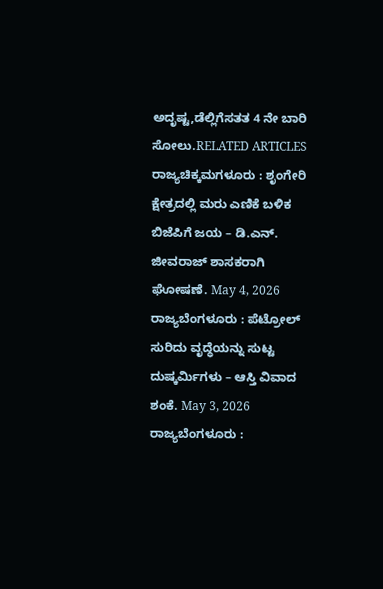ಅದೃಷ್ಟ,ಡೆಲ್ಲಿಗೆಸತತ 4 ನೇ ಬಾರಿ ಸೋಲು.RELATED ARTICLES ರಾಜ್ಯಚಿಕ್ಕಮಗಳೂರು : ಶೃಂಗೇರಿ ಕ್ಷೇತ್ರದಲ್ಲಿ ಮರು ಎಣಿಕೆ ಬಳಿಕ ಬಿಜೆಪಿಗೆ ಜಯ – ಡಿ.ಎನ್. ಜೀವರಾಜ್ ಶಾಸಕರಾಗಿ ಘೋಷಣೆ. May 4, 2026 ರಾಜ್ಯಬೆಂಗಳೂರು : ಪೆಟ್ರೋಲ್ ಸುರಿದು ವೃದ್ಧೆಯನ್ನು ಸುಟ್ಟ ದುಷ್ಕರ್ಮಿಗಳು – ಆಸ್ತಿ ವಿವಾದ ಶಂಕೆ. May 3, 2026 ರಾಜ್ಯಬೆಂಗಳೂರು :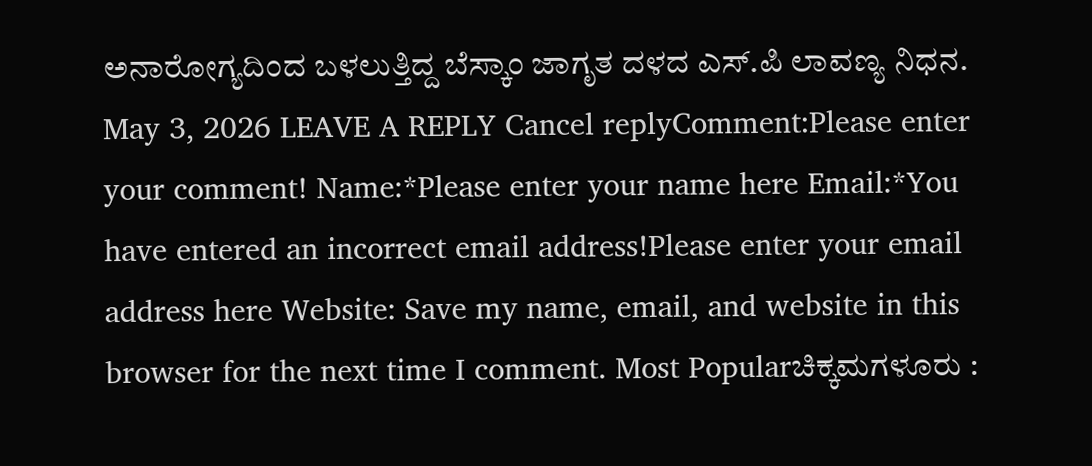ಅನಾರೋಗ್ಯದಿಂದ ಬಳಲುತ್ತಿದ್ದ ಬೆಸ್ಕಾಂ ಜಾಗೃತ ದಳದ ಎಸ್.ಪಿ ಲಾವಣ್ಯ ನಿಧನ. May 3, 2026 LEAVE A REPLY Cancel replyComment:Please enter your comment! Name:*Please enter your name here Email:*You have entered an incorrect email address!Please enter your email address here Website: Save my name, email, and website in this browser for the next time I comment. Most Popularಚಿಕ್ಕಮಗಳೂರು :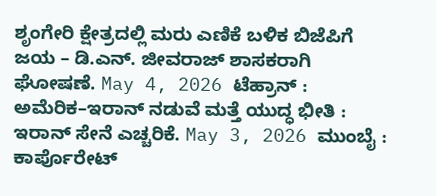ಶೃಂಗೇರಿ ಕ್ಷೇತ್ರದಲ್ಲಿ ಮರು ಎಣಿಕೆ ಬಳಿಕ ಬಿಜೆಪಿಗೆ ಜಯ – ಡಿ.ಎನ್. ಜೀವರಾಜ್ ಶಾಸಕರಾಗಿ ಘೋಷಣೆ. May 4, 2026 ಟೆಹ್ರಾನ್ : ಅಮೆರಿಕ–ಇರಾನ್ ನಡುವೆ ಮತ್ತೆ ಯುದ್ಧ ಭೀತಿ : ಇರಾನ್ ಸೇನೆ ಎಚ್ಚರಿಕೆ. May 3, 2026 ಮುಂಬೈ : ಕಾರ್ಪೊರೇಟ್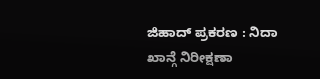ಜಿಹಾದ್ ಪ್ರಕರಣ : ನಿದಾ ಖಾನ್ಗೆ ನಿರೀಕ್ಷಣಾ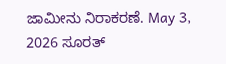ಜಾಮೀನು ನಿರಾಕರಣೆ. May 3, 2026 ಸೂರತ್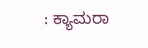: ಕ್ಯಾಮರಾ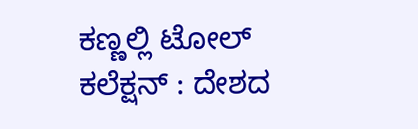ಕಣ್ಣಲ್ಲಿ ಟೋಲ್ ಕಲೆಕ್ಷನ್ : ದೇಶದ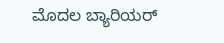ಮೊದಲ ಬ್ಯಾರಿಯರ್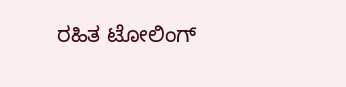ರಹಿತ ಟೋಲಿಂಗ್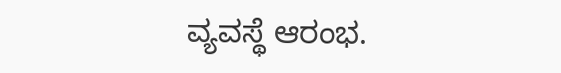ವ್ಯವಸ್ಥೆ ಆರಂಭ.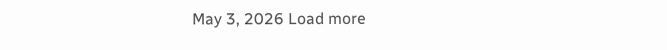May 3, 2026 Load more